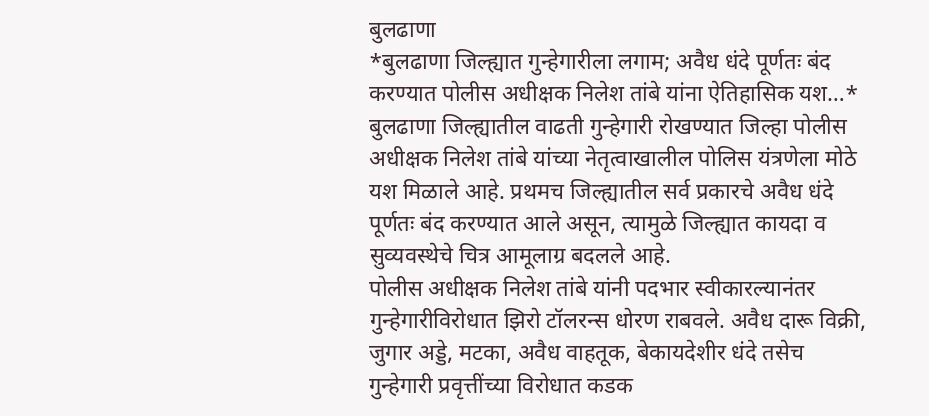बुलढाणा
*बुलढाणा जिल्ह्यात गुन्हेगारीला लगाम; अवैध धंदे पूर्णतः बंद करण्यात पोलीस अधीक्षक निलेश तांबे यांना ऐतिहासिक यश…*
बुलढाणा जिल्ह्यातील वाढती गुन्हेगारी रोखण्यात जिल्हा पोलीस अधीक्षक निलेश तांबे यांच्या नेतृत्वाखालील पोलिस यंत्रणेला मोठे यश मिळाले आहे. प्रथमच जिल्ह्यातील सर्व प्रकारचे अवैध धंदे पूर्णतः बंद करण्यात आले असून, त्यामुळे जिल्ह्यात कायदा व सुव्यवस्थेचे चित्र आमूलाग्र बदलले आहे.
पोलीस अधीक्षक निलेश तांबे यांनी पदभार स्वीकारल्यानंतर गुन्हेगारीविरोधात झिरो टॉलरन्स धोरण राबवले. अवैध दारू विक्री, जुगार अड्डे, मटका, अवैध वाहतूक, बेकायदेशीर धंदे तसेच गुन्हेगारी प्रवृत्तींच्या विरोधात कडक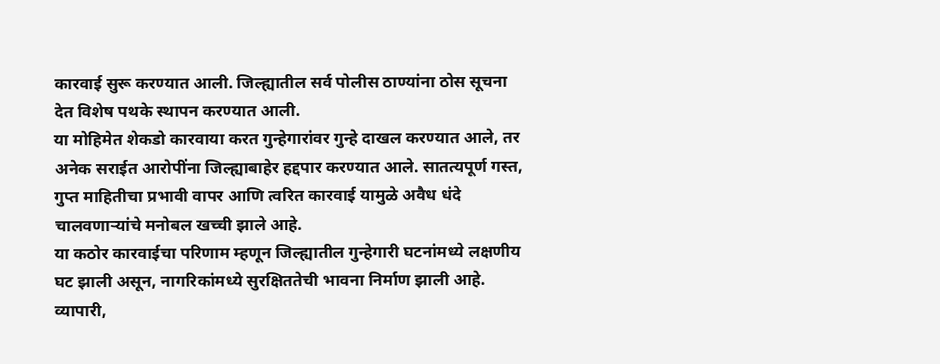कारवाई सुरू करण्यात आली. जिल्ह्यातील सर्व पोलीस ठाण्यांना ठोस सूचना देत विशेष पथके स्थापन करण्यात आली.
या मोहिमेत शेकडो कारवाया करत गुन्हेगारांवर गुन्हे दाखल करण्यात आले, तर अनेक सराईत आरोपींना जिल्ह्याबाहेर हद्दपार करण्यात आले. सातत्यपूर्ण गस्त, गुप्त माहितीचा प्रभावी वापर आणि त्वरित कारवाई यामुळे अवैध धंदे चालवणाऱ्यांचे मनोबल खच्ची झाले आहे.
या कठोर कारवाईचा परिणाम म्हणून जिल्ह्यातील गुन्हेगारी घटनांमध्ये लक्षणीय घट झाली असून, नागरिकांमध्ये सुरक्षिततेची भावना निर्माण झाली आहे. व्यापारी,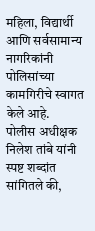महिला, विद्यार्थी आणि सर्वसामान्य नागरिकांनी पोलिसांच्या कामगिरीचे स्वागत केले आहे.
पोलीस अधीक्षक निलेश तांबे यांनी स्पष्ट शब्दांत सांगितले की,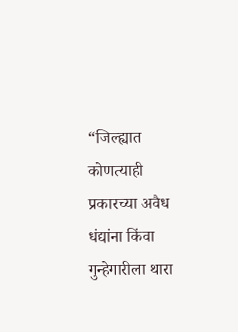“जिल्ह्यात कोणत्याही प्रकारच्या अवैध धंद्यांना किंवा गुन्हेगारीला थारा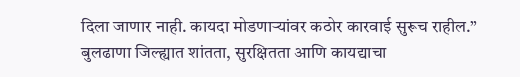दिला जाणार नाही. कायदा मोडणाऱ्यांवर कठोर कारवाई सुरूच राहील.”
बुलढाणा जिल्ह्यात शांतता, सुरक्षितता आणि कायद्याचा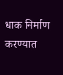धाक निर्माण करण्यात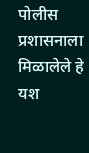पोलीस प्रशासनाला मिळालेले हे यश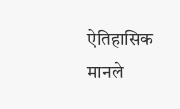ऐतिहासिक मानले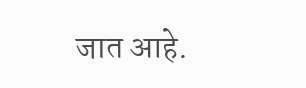जात आहे.